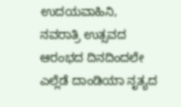ಉದಯವಾಹಿನಿ, ನವರಾತ್ರಿ ಉತ್ಸವದ ಆರಂಭದ ದಿನದಿಂದಲೇ ಎಲ್ಲೆಡೆ ದಾಂಡಿಯಾ ನೃತ್ಯದ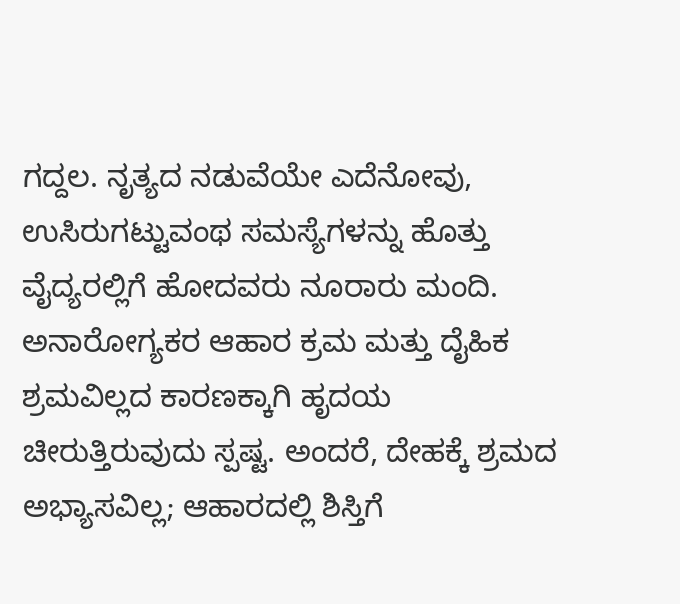ಗದ್ದಲ. ನೃತ್ಯದ ನಡುವೆಯೇ ಎದೆನೋವು, ಉಸಿರುಗಟ್ಟುವಂಥ ಸಮಸ್ಯೆಗಳನ್ನು ಹೊತ್ತು ವೈದ್ಯರಲ್ಲಿಗೆ ಹೋದವರು ನೂರಾರು ಮಂದಿ. ಅನಾರೋಗ್ಯಕರ ಆಹಾರ ಕ್ರಮ ಮತ್ತು ದೈಹಿಕ ಶ್ರಮವಿಲ್ಲದ ಕಾರಣಕ್ಕಾಗಿ ಹೃದಯ ಚೀರುತ್ತಿರುವುದು ಸ್ಪಷ್ಟ. ಅಂದರೆ, ದೇಹಕ್ಕೆ ಶ್ರಮದ ಅಭ್ಯಾಸವಿಲ್ಲ; ಆಹಾರದಲ್ಲಿ ಶಿಸ್ತಿಗೆ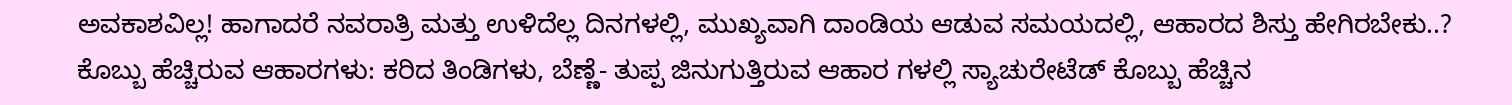ಅವಕಾಶವಿಲ್ಲ! ಹಾಗಾದರೆ ನವರಾತ್ರಿ ಮತ್ತು ಉಳಿದೆಲ್ಲ ದಿನಗಳಲ್ಲಿ, ಮುಖ್ಯವಾಗಿ ದಾಂಡಿಯ ಆಡುವ ಸಮಯದಲ್ಲಿ, ಆಹಾರದ ಶಿಸ್ತು ಹೇಗಿರಬೇಕು..? ಕೊಬ್ಬು ಹೆಚ್ಚಿರುವ ಆಹಾರಗಳು: ಕರಿದ ತಿಂಡಿಗಳು, ಬೆಣ್ಣೆ- ತುಪ್ಪ ಜಿನುಗುತ್ತಿರುವ ಆಹಾರ ಗಳಲ್ಲಿ ಸ್ಯಾಚುರೇಟೆಡ್‌ ಕೊಬ್ಬು ಹೆಚ್ಚಿನ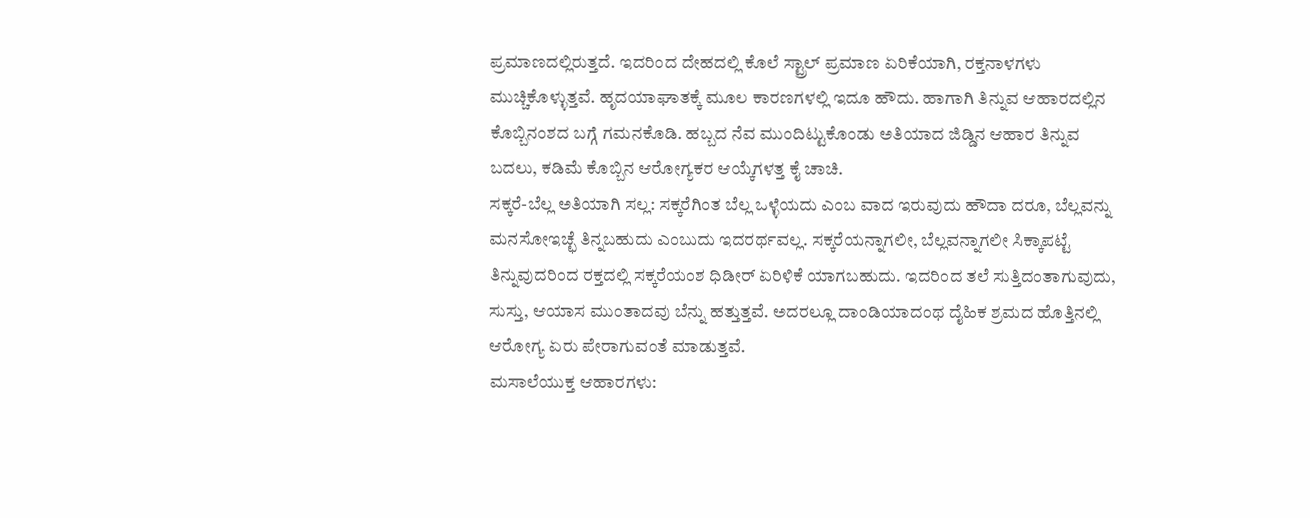ಪ್ರಮಾಣದಲ್ಲಿರುತ್ತದೆ. ಇದರಿಂದ ದೇಹದಲ್ಲಿ ಕೊಲೆ ಸ್ಟ್ರಾಲ್‌ ಪ್ರಮಾಣ ಏರಿಕೆಯಾಗಿ, ರಕ್ತನಾಳಗಳು ಮುಚ್ಚಿಕೊಳ್ಳುತ್ತವೆ. ಹೃದಯಾಘಾತಕ್ಕೆ ಮೂಲ ಕಾರಣಗಳಲ್ಲಿ ಇದೂ ಹೌದು. ಹಾಗಾಗಿ ತಿನ್ನುವ ಆಹಾರದಲ್ಲಿನ ಕೊಬ್ಬಿನಂಶದ ಬಗ್ಗೆ ಗಮನಕೊಡಿ. ಹಬ್ಬದ ನೆವ ಮುಂದಿಟ್ಟುಕೊಂಡು ಅತಿಯಾದ ಜಿಡ್ಡಿನ ಆಹಾರ ತಿನ್ನುವ ಬದಲು, ಕಡಿಮೆ ಕೊಬ್ಬಿನ ಆರೋಗ್ಯಕರ ಆಯ್ಕೆಗಳತ್ತ ಕೈ ಚಾಚಿ.
ಸಕ್ಕರೆ-ಬೆಲ್ಲ ಅತಿಯಾಗಿ ಸಲ್ಲ: ಸಕ್ಕರೆಗಿಂತ ಬೆಲ್ಲ ಒಳ್ಳೆಯದು ಎಂಬ ವಾದ ಇರುವುದು ಹೌದಾ ದರೂ, ಬೆಲ್ಲವನ್ನು ಮನಸೋಇಚ್ಛೆ ತಿನ್ನಬಹುದು ಎಂಬುದು ಇದರರ್ಥವಲ್ಲ. ಸಕ್ಕರೆಯನ್ನಾಗಲೀ, ಬೆಲ್ಲವನ್ನಾಗಲೀ ಸಿಕ್ಕಾಪಟ್ಟೆ ತಿನ್ನುವುದರಿಂದ ರಕ್ತದಲ್ಲಿ ಸಕ್ಕರೆಯಂಶ ಧಿಡೀರ್‌ ಏರಿಳಿಕೆ ಯಾಗಬಹುದು. ಇದರಿಂದ ತಲೆ ಸುತ್ತಿದಂತಾಗುವುದು, ಸುಸ್ತು, ಆಯಾಸ ಮುಂತಾದವು ಬೆನ್ನು ಹತ್ತುತ್ತವೆ. ಅದರಲ್ಲೂ ದಾಂಡಿಯಾದಂಥ ದೈಹಿಕ ಶ್ರಮದ ಹೊತ್ತಿನಲ್ಲಿ ಆರೋಗ್ಯ ಏರು ಪೇರಾಗುವಂತೆ ಮಾಡುತ್ತವೆ.
ಮಸಾಲೆಯುಕ್ತ ಆಹಾರಗಳು: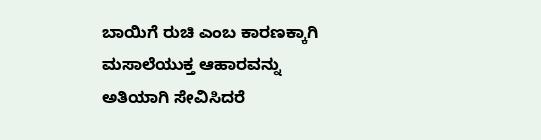ಬಾಯಿಗೆ ರುಚಿ ಎಂಬ ಕಾರಣಕ್ಕಾಗಿ ಮಸಾಲೆಯುಕ್ತ ಆಹಾರವನ್ನು ಅತಿಯಾಗಿ ಸೇವಿಸಿದರೆ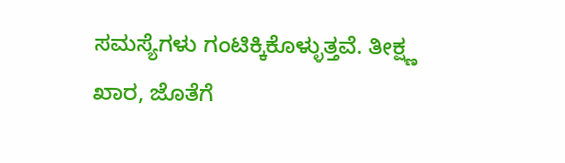ಸಮಸ್ಯೆಗಳು ಗಂಟಿಕ್ಕಿಕೊಳ್ಳುತ್ತವೆ. ತೀಕ್ಷ್ಣ ಖಾರ, ಜೊತೆಗೆ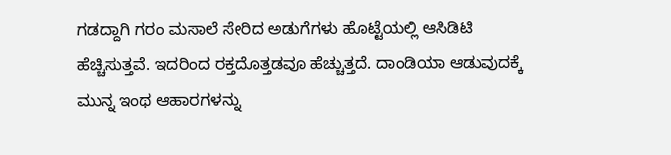ಗಡದ್ದಾಗಿ ಗರಂ ಮಸಾಲೆ ಸೇರಿದ ಅಡುಗೆಗಳು ಹೊಟ್ಟೆಯಲ್ಲಿ ಆಸಿಡಿಟಿ ಹೆಚ್ಚಿಸುತ್ತವೆ. ಇದರಿಂದ ರಕ್ತದೊತ್ತಡವೂ ಹೆಚ್ಚುತ್ತದೆ. ದಾಂಡಿಯಾ ಆಡುವುದಕ್ಕೆ ಮುನ್ನ ಇಂಥ ಆಹಾರಗಳನ್ನು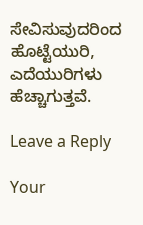ಸೇವಿಸುವುದರಿಂದ ಹೊಟ್ಟೆಯುರಿ, ಎದೆಯುರಿಗಳು ಹೆಚ್ಚಾಗುತ್ತವೆ.

Leave a Reply

Your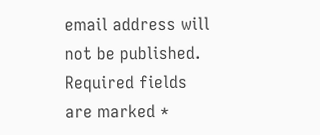email address will not be published. Required fields are marked *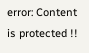error: Content is protected !!